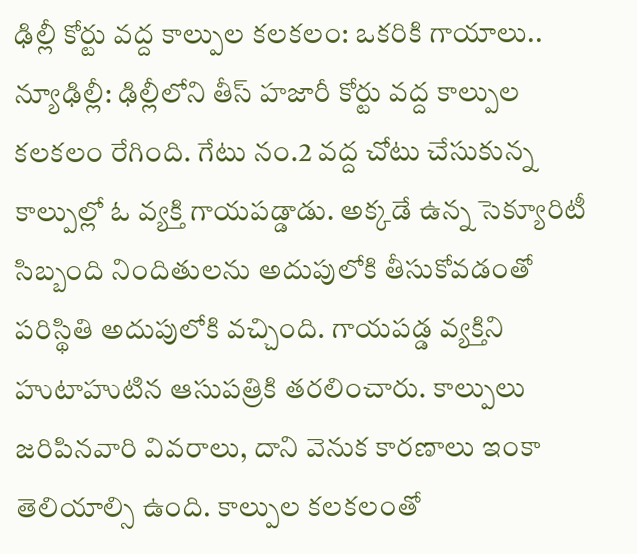ఢిల్లీ కోర్టు వద్ద కాల్పుల కలకలం: ఒకరికి గాయాలు..
న్యూఢిల్లీ: ఢిల్లీలోని తీస్ హజారీ కోర్టు వద్ద కాల్పుల కలకలం రేగింది. గేటు నం.2 వద్ద చోటు చేసుకున్న కాల్పుల్లో ఓ వ్యక్తి గాయపడ్డాడు. అక్కడే ఉన్న సెక్యూరిటీ సిబ్బంది నిందితులను అదుపులోకి తీసుకోవడంతో పరిస్థితి అదుపులోకి వచ్చింది. గాయపడ్డ వ్యక్తిని హుటాహుటిన ఆసుపత్రికి తరలించారు. కాల్పులు జరిపినవారి వివరాలు, దాని వెనుక కారణాలు ఇంకా తెలియాల్సి ఉంది. కాల్పుల కలకలంతో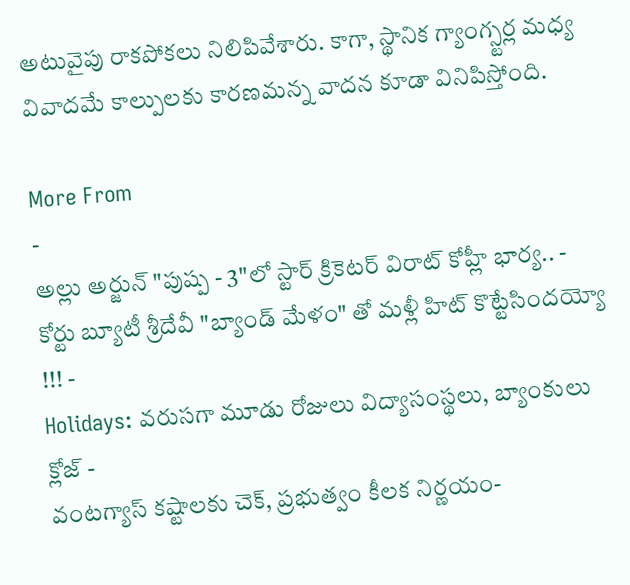అటువైపు రాకపోకలు నిలిపివేశారు. కాగా, స్థానిక గ్యాంగ్స్టర్ల మధ్య వివాదమే కాల్పులకు కారణమన్న వాదన కూడా వినిపిస్తోంది.

More From
-
అల్లు అర్జున్ "పుష్ప - 3"లో స్టార్ క్రికెటర్ విరాట్ కోహ్లీ భార్య.. -
కోర్టు బ్యూటీ శ్రీదేవీ "బ్యాండ్ మేళం" తో మళ్లీ హిట్ కొట్టేసిందయ్యో !!! -
Holidays: వరుసగా మూడు రోజులు విద్యాసంస్థలు, బ్యాంకులు క్లోజ్ -
వంటగ్యాస్ కష్టాలకు చెక్, ప్రభుత్వం కీలక నిర్ణయం-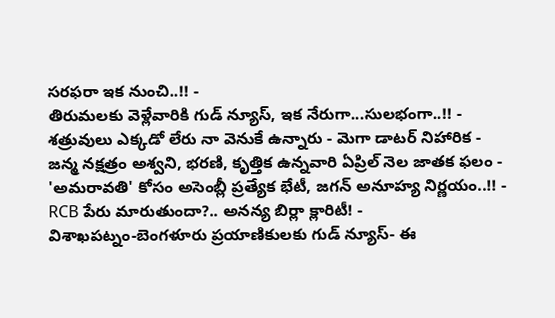సరఫరా ఇక నుంచి..!! -
తిరుమలకు వెళ్లేవారికి గుడ్ న్యూస్, ఇక నేరుగా...సులభంగా..!! -
శత్రువులు ఎక్కడో లేరు నా వెనుకే ఉన్నారు - మెగా డాటర్ నిహారిక -
జన్మ నక్షత్రం అశ్వని, భరణి, కృత్తిక ఉన్నవారి ఏప్రిల్ నెల జాతక ఫలం -
'అమరావతి' కోసం అసెంబ్లీ ప్రత్యేక భేటీ, జగన్ అనూహ్య నిర్ణయం..!! -
RCB పేరు మారుతుందా?.. అనన్య బిర్లా క్లారిటీ! -
విశాఖపట్నం-బెంగళూరు ప్రయాణికులకు గుడ్ న్యూస్- ఈ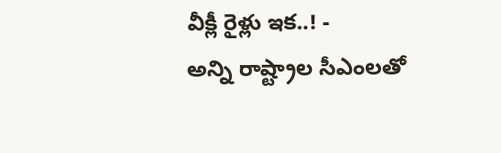వీక్లీ రైళ్లు ఇక..! -
అన్ని రాష్ట్రాల సీఎంలతో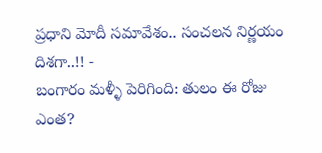ప్రధాని మోదీ సమావేశం.. సంచలన నిర్ణయం దిశగా..!! -
బంగారం మళ్ళీ పెరిగింది: తులం ఈ రోజు ఎంత?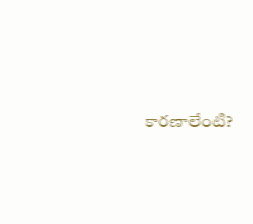కారణాలేంటి?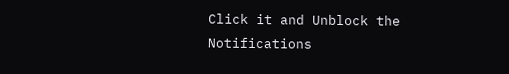Click it and Unblock the Notifications